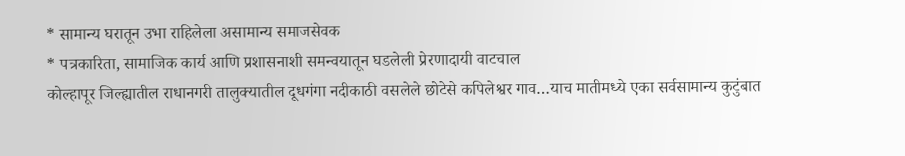* सामान्य घरातून उभा राहिलेला असामान्य समाजसेवक
* पत्रकारिता, सामाजिक कार्य आणि प्रशासनाशी समन्वयातून घडलेली प्रेरणादायी वाटचाल
कोल्हापूर जिल्ह्यातील राधानगरी तालुक्यातील दूधगंगा नदीकाठी वसलेले छोटेसे कपिलेश्वर गाव…याच मातीमध्ये एका सर्वसामान्य कुटुंबात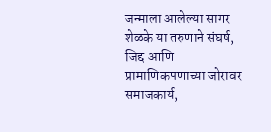जन्माला आलेल्या सागर शेळके या तरुणाने संघर्ष, जिद्द आणि प्रामाणिकपणाच्या जोरावर समाजकार्य,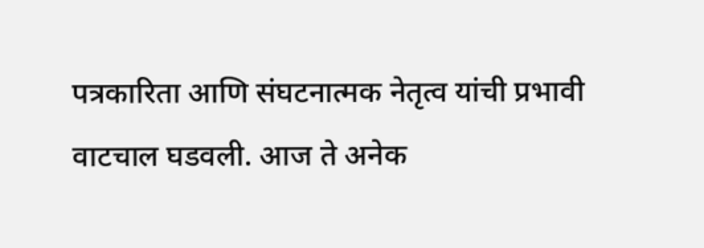पत्रकारिता आणि संघटनात्मक नेतृत्व यांची प्रभावी वाटचाल घडवली. आज ते अनेक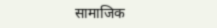सामाजिक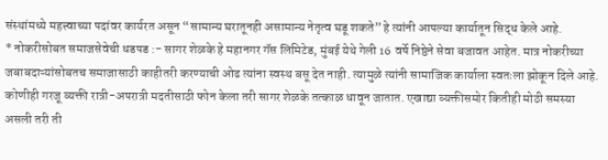संस्थांमध्ये महत्त्वाच्या पदांवर कार्यरत असून “सामान्य घरातूनही असामान्य नेतृत्व घडू शकते” हे त्यांनी आपल्या कार्यातून सिद्ध केले आहे.
* नोकरीसोबत समाजसेवेची धडपड :- सागर शेळके हे महानगर गॅस लिमिटेड, मुंबई येथे गेली 16 वर्षे निष्ठेने सेवा बजावत आहेत. मात्र नोकरीच्या जबाबदाऱ्यांसोबतच समाजासाठी काहीतरी करण्याची ओढ त्यांना स्वस्थ बसू देत नाही. त्यामुळे त्यांनी सामाजिक कार्याला स्वतःला झोकून दिले आहे. कोणीही गरजू व्यक्ती रात्री-अपरात्री मदतीसाठी फोन केला तरी सागर शेळके तत्काळ धावून जातात. एखाद्या व्यक्तीसमोर कितीही मोठी समस्या असली तरी ती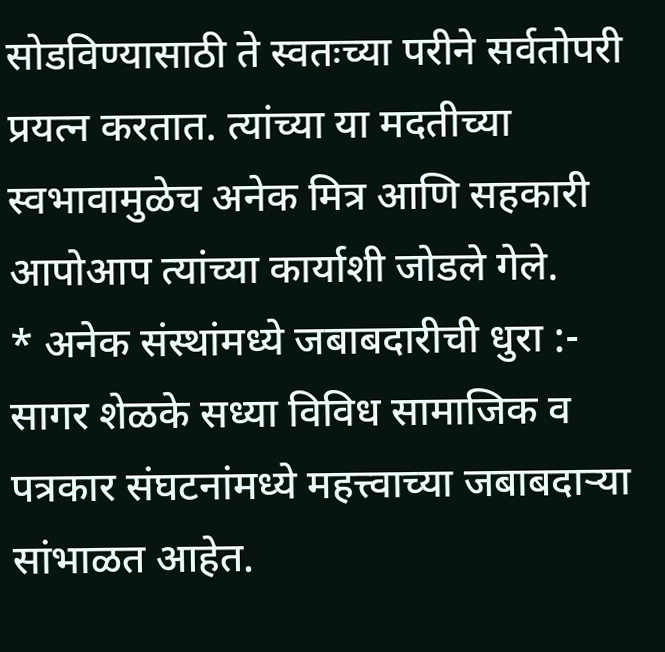सोडविण्यासाठी ते स्वतःच्या परीने सर्वतोपरी प्रयत्न करतात. त्यांच्या या मदतीच्या स्वभावामुळेच अनेक मित्र आणि सहकारी आपोआप त्यांच्या कार्याशी जोडले गेले.
* अनेक संस्थांमध्ये जबाबदारीची धुरा :- सागर शेळके सध्या विविध सामाजिक व पत्रकार संघटनांमध्ये महत्त्वाच्या जबाबदाऱ्या सांभाळत आहेत.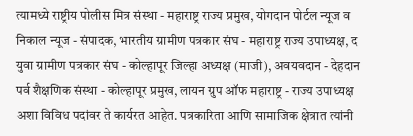त्यामध्ये राष्ट्रीय पोलीस मित्र संस्था - महाराष्ट्र राज्य प्रमुख, योगदान पोर्टल न्यूज व निकाल न्यूज - संपादक, भारतीय ग्रामीण पत्रकार संघ - महाराष्ट्र राज्य उपाध्यक्ष, द युवा ग्रामीण पत्रकार संघ - कोल्हापूर जिल्हा अध्यक्ष (माजी), अवयवदान - देहदान पर्व शैक्षणिक संस्था - कोल्हापूर प्रमुख, लायन ग्रुप ऑफ महाराष्ट्र - राज्य उपाध्यक्ष अशा विविध पदांवर ते कार्यरत आहेत. पत्रकारिता आणि सामाजिक क्षेत्रात त्यांनी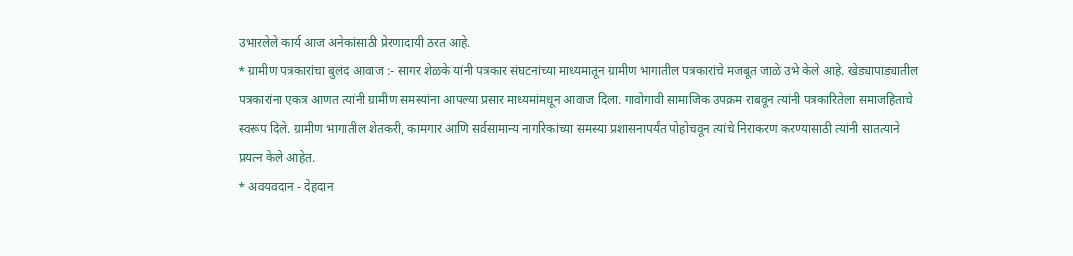उभारलेले कार्य आज अनेकांसाठी प्रेरणादायी ठरत आहे.
* ग्रामीण पत्रकारांचा बुलंद आवाज :- सागर शेळके यांनी पत्रकार संघटनांच्या माध्यमातून ग्रामीण भागातील पत्रकारांचे मजबूत जाळे उभे केले आहे. खेड्यापाड्यातील पत्रकारांना एकत्र आणत त्यांनी ग्रामीण समस्यांना आपल्या प्रसार माध्यमांमधून आवाज दिला. गावोगावी सामाजिक उपक्रम राबवून त्यांनी पत्रकारितेला समाजहिताचे स्वरूप दिले. ग्रामीण भागातील शेतकरी, कामगार आणि सर्वसामान्य नागरिकांच्या समस्या प्रशासनापर्यंत पोहोचवून त्यांचे निराकरण करण्यासाठी त्यांनी सातत्याने प्रयत्न केले आहेत.
* अवयवदान - देहदान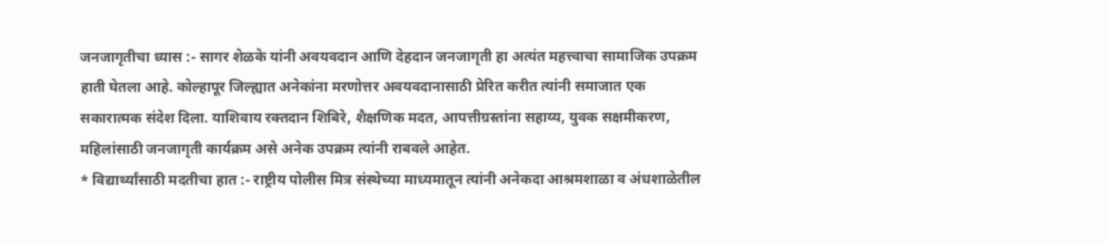जनजागृतीचा ध्यास :- सागर शेळके यांनी अवयवदान आणि देहदान जनजागृती हा अत्यंत महत्त्वाचा सामाजिक उपक्रम हाती घेतला आहे. कोल्हापूर जिल्ह्यात अनेकांना मरणोत्तर अवयवदानासाठी प्रेरित करीत त्यांनी समाजात एक सकारात्मक संदेश दिला. याशिवाय रक्तदान शिबिरे, शैक्षणिक मदत, आपत्तीग्रस्तांना सहाय्य, युवक सक्षमीकरण, महिलांसाठी जनजागृती कार्यक्रम असे अनेक उपक्रम त्यांनी राबवले आहेत.
* विद्यार्थ्यांसाठी मदतीचा हात :- राष्ट्रीय पोलीस मित्र संस्थेच्या माध्यमातून त्यांनी अनेकदा आश्रमशाळा व अंधशाळेतील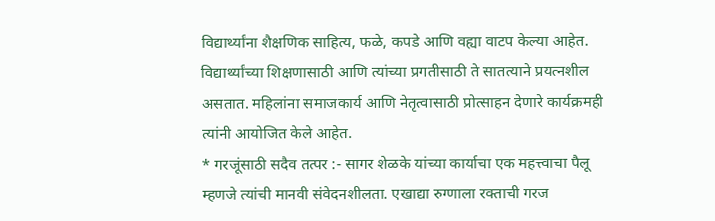विद्यार्थ्यांना शैक्षणिक साहित्य, फळे, कपडे आणि वह्या वाटप केल्या आहेत. विद्यार्थ्यांच्या शिक्षणासाठी आणि त्यांच्या प्रगतीसाठी ते सातत्याने प्रयत्नशील असतात. महिलांना समाजकार्य आणि नेतृत्वासाठी प्रोत्साहन देणारे कार्यक्रमही त्यांनी आयोजित केले आहेत.
* गरजूंसाठी सदैव तत्पर :- सागर शेळके यांच्या कार्याचा एक महत्त्वाचा पैलू म्हणजे त्यांची मानवी संवेदनशीलता. एखाद्या रुग्णाला रक्ताची गरज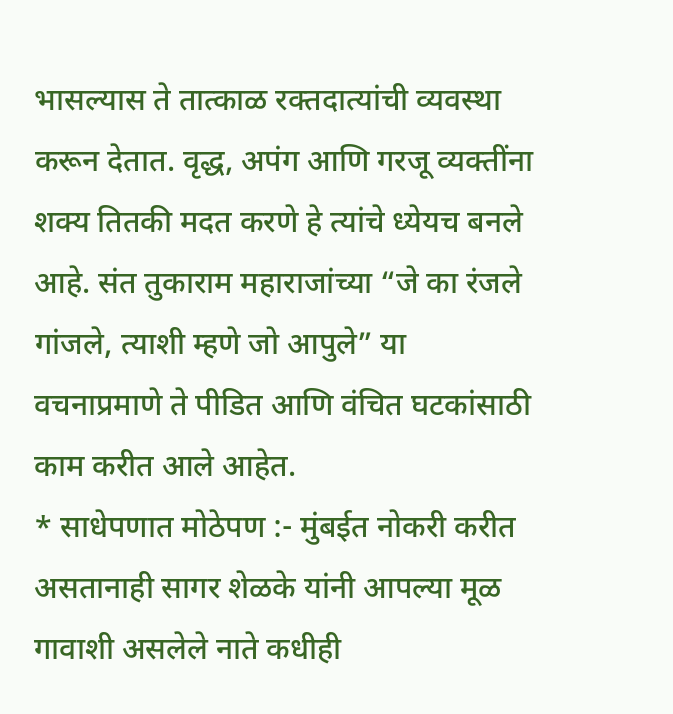भासल्यास ते तात्काळ रक्तदात्यांची व्यवस्था करून देतात. वृद्ध, अपंग आणि गरजू व्यक्तींना शक्य तितकी मदत करणे हे त्यांचे ध्येयच बनले आहे. संत तुकाराम महाराजांच्या “जे का रंजले गांजले, त्याशी म्हणे जो आपुले” या वचनाप्रमाणे ते पीडित आणि वंचित घटकांसाठी काम करीत आले आहेत.
* साधेपणात मोठेपण :- मुंबईत नोकरी करीत असतानाही सागर शेळके यांनी आपल्या मूळ गावाशी असलेले नाते कधीही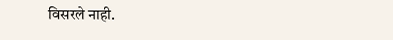विसरले नाही.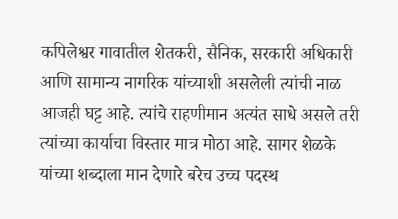कपिलेश्वर गावातील शेतकरी, सैनिक, सरकारी अधिकारी आणि सामान्य नागरिक यांच्याशी असलेली त्यांची नाळ आजही घट्ट आहे. त्यांचे राहणीमान अत्यंत साधे असले तरी त्यांच्या कार्याचा विस्तार मात्र मोठा आहे. सागर शेळके यांच्या शब्दाला मान देणारे बरेच उच्च पदस्थ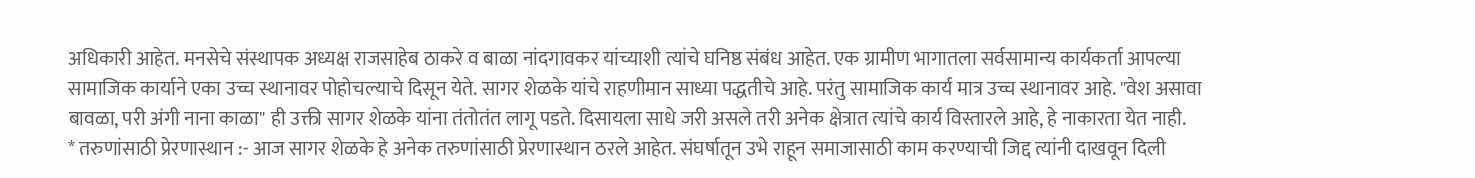अधिकारी आहेत. मनसेचे संस्थापक अध्यक्ष राजसाहेब ठाकरे व बाळा नांदगावकर यांच्याशी त्यांचे घनिष्ठ संबंध आहेत. एक ग्रामीण भागातला सर्वसामान्य कार्यकर्ता आपल्या सामाजिक कार्याने एका उच्च स्थानावर पोहोचल्याचे दिसून येते. सागर शेळके यांचे राहणीमान साध्या पद्धतीचे आहे. परंतु सामाजिक कार्य मात्र उच्च स्थानावर आहे. "वेश असावा बावळा, परी अंगी नाना काळा" ही उक्ती सागर शेळके यांना तंतोतंत लागू पडते. दिसायला साधे जरी असले तरी अनेक क्षेत्रात त्यांचे कार्य विस्तारले आहे, हे नाकारता येत नाही.
* तरुणांसाठी प्रेरणास्थान :- आज सागर शेळके हे अनेक तरुणांसाठी प्रेरणास्थान ठरले आहेत. संघर्षातून उभे राहून समाजासाठी काम करण्याची जिद्द त्यांनी दाखवून दिली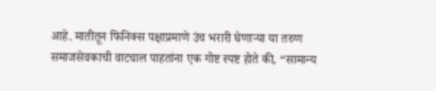आहे. मातीतून फिनिक्स पक्षाप्रमाणे उंच भरारी घेणाऱ्या या तरुण समाजसेवकाची वाटचाल पाहतांना एक गोष्ट स्पष्ट होते की, “सामान्य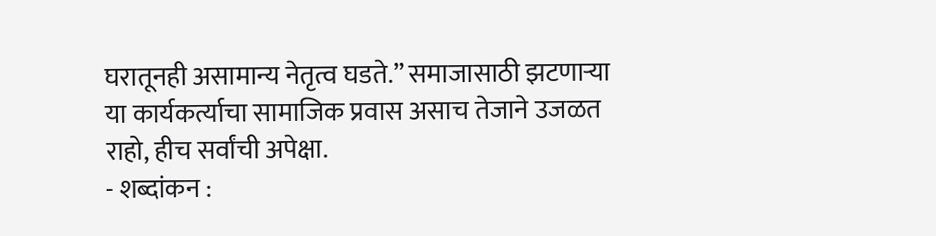घरातूनही असामान्य नेतृत्व घडते.” समाजासाठी झटणाऱ्या या कार्यकर्त्याचा सामाजिक प्रवास असाच तेजाने उजळत राहो, हीच सर्वांची अपेक्षा.
- शब्दांकन :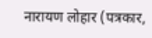नारायण लोहार (पत्रकार,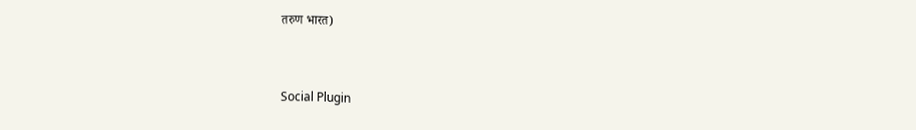तरुण भारत)


Social Plugin